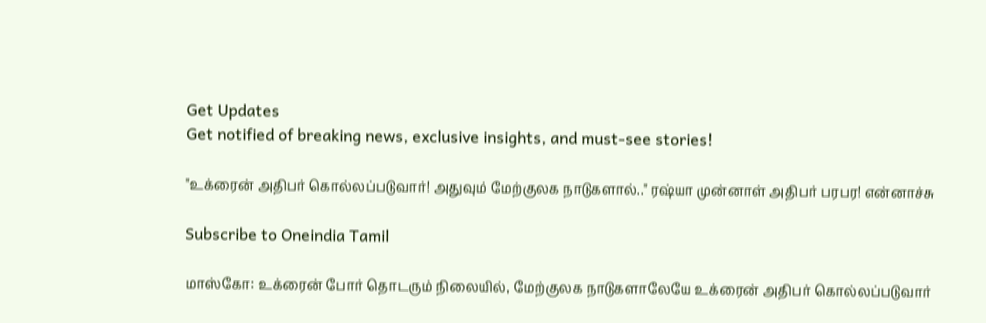Get Updates
Get notified of breaking news, exclusive insights, and must-see stories!

"உக்ரைன் அதிபர் கொல்லப்படுவார்! அதுவும் மேற்குலக நாடுகளால்.." ரஷ்யா முன்னாள் அதிபர் பரபர! என்னாச்சு

Subscribe to Oneindia Tamil

மாஸ்கோ: உக்ரைன் போர் தொடரும் நிலையில், மேற்குலக நாடுகளாலேயே உக்ரைன் அதிபர் கொல்லப்படுவார்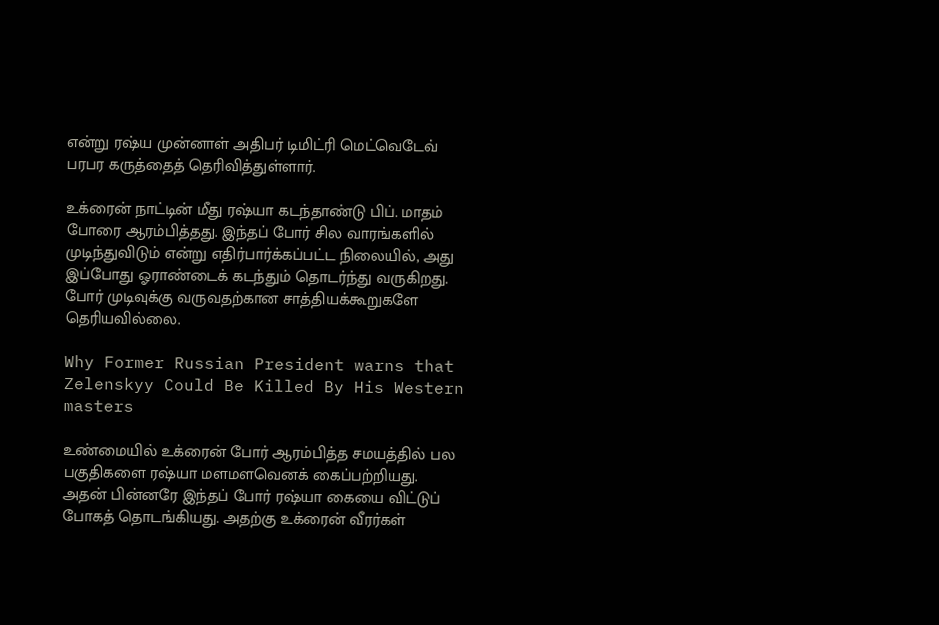என்று ரஷ்ய முன்னாள் அதிபர் டிமிட்ரி மெட்வெடேவ் பரபர கருத்தைத் தெரிவித்துள்ளார்.

உக்ரைன் நாட்டின் மீது ரஷ்யா கடந்தாண்டு பிப். மாதம் போரை ஆரம்பித்தது. இந்தப் போர் சில வாரங்களில் முடிந்துவிடும் என்று எதிர்பார்க்கப்பட்ட நிலையில், அது இப்போது ஓராண்டைக் கடந்தும் தொடர்ந்து வருகிறது. போர் முடிவுக்கு வருவதற்கான சாத்தியக்கூறுகளே தெரியவில்லை.

Why Former Russian President warns that Zelenskyy Could Be Killed By His Western masters

உண்மையில் உக்ரைன் போர் ஆரம்பித்த சமயத்தில் பல பகுதிகளை ரஷ்யா மளமளவெனக் கைப்பற்றியது. அதன் பின்னரே இந்தப் போர் ரஷ்யா கையை விட்டுப் போகத் தொடங்கியது. அதற்கு உக்ரைன் வீரர்கள்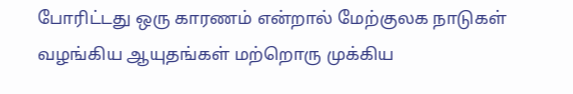போரிட்டது ஒரு காரணம் என்றால் மேற்குலக நாடுகள் வழங்கிய ஆயுதங்கள் மற்றொரு முக்கிய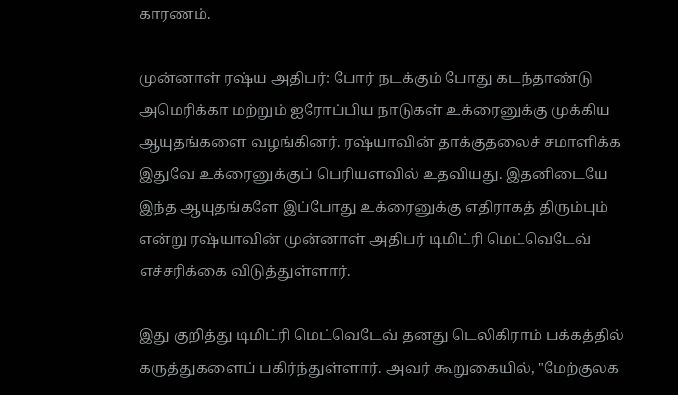காரணம்.

முன்னாள் ரஷ்ய அதிபர்: போர் நடக்கும் போது கடந்தாண்டு அமெரிக்கா மற்றும் ஐரோப்பிய நாடுகள் உக்ரைனுக்கு முக்கிய ஆயுதங்களை வழங்கினர். ரஷ்யாவின் தாக்குதலைச் சமாளிக்க இதுவே உக்ரைனுக்குப் பெரியளவில் உதவியது. இதனிடையே இந்த ஆயுதங்களே இப்போது உக்ரைனுக்கு எதிராகத் திரும்பும் என்று ரஷ்யாவின் முன்னாள் அதிபர் டிமிட்ரி மெட்வெடேவ் எச்சரிக்கை விடுத்துள்ளார்.

இது குறித்து டிமிட்ரி மெட்வெடேவ் தனது டெலிகிராம் பக்கத்தில் கருத்துகளைப் பகிர்ந்துள்ளார். அவர் கூறுகையில், "மேற்குலக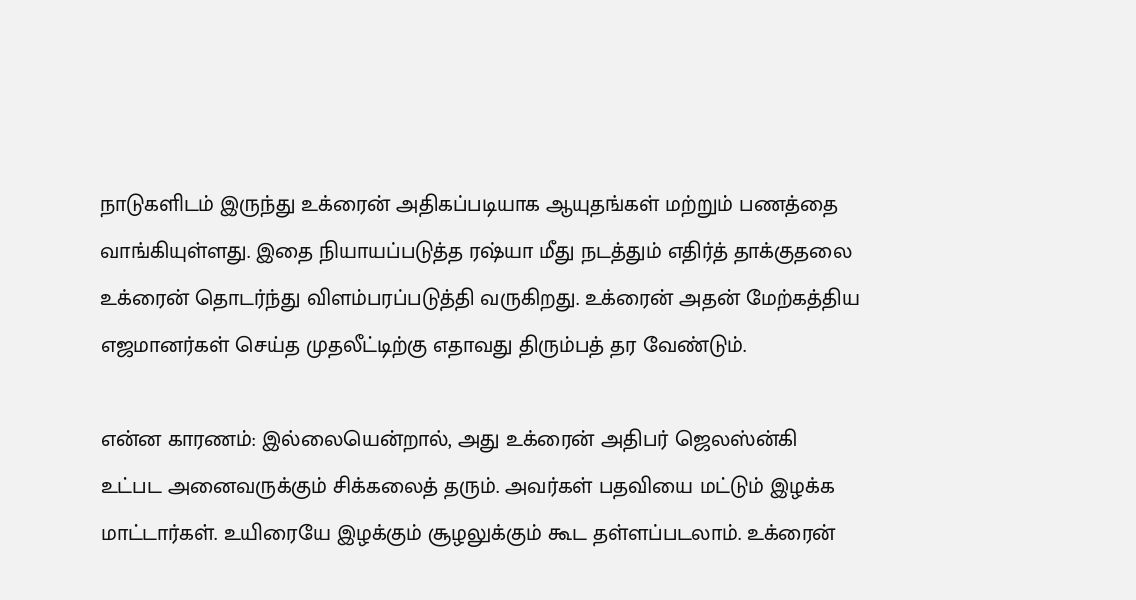நாடுகளிடம் இருந்து உக்ரைன் அதிகப்படியாக ஆயுதங்கள் மற்றும் பணத்தை வாங்கியுள்ளது. இதை நியாயப்படுத்த ரஷ்யா மீது நடத்தும் எதிர்த் தாக்குதலை உக்ரைன் தொடர்ந்து விளம்பரப்படுத்தி வருகிறது. உக்ரைன் அதன் மேற்கத்திய எஜமானர்கள் செய்த முதலீட்டிற்கு எதாவது திரும்பத் தர வேண்டும்.

என்ன காரணம்: இல்லையென்றால், அது உக்ரைன் அதிபர் ஜெலஸ்ன்கி உட்பட அனைவருக்கும் சிக்கலைத் தரும். அவர்கள் பதவியை மட்டும் இழக்க மாட்டார்கள். உயிரையே இழக்கும் சூழலுக்கும் கூட தள்ளப்படலாம். உக்ரைன்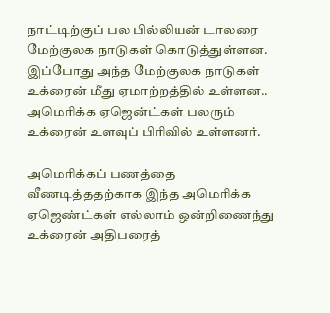நாட்டிற்குப் பல பில்லியன் டாலரை மேற்குலக நாடுகள் கொடுத்துள்ளன. இப்போது அந்த மேற்குலக நாடுகள் உக்ரைன் மீது ஏமாற்றத்தில் உள்ளன.. அமெரிக்க ஏஜென்ட்கள் பலரும் உக்ரைன் உளவுப் பிரிவில் உள்ளனர்.

அமெரிக்கப் பணத்தை வீணடித்ததற்காக இந்த அமெரிக்க ஏஜெண்ட்கள் எல்லாம் ஒன்றிணைந்து உக்ரைன் அதிபரைத்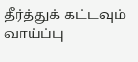தீர்த்துக் கட்டவும் வாய்ப்பு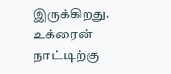இருக்கிறது. உக்ரைன் நாட்டிற்கு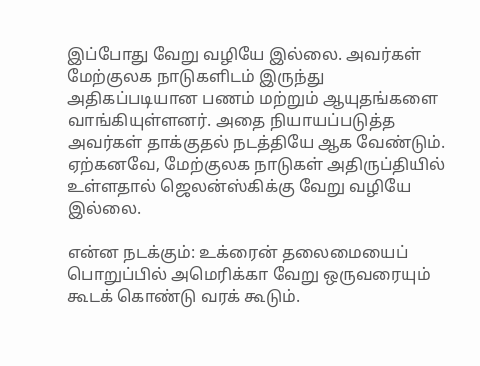இப்போது வேறு வழியே இல்லை. அவர்கள் மேற்குலக நாடுகளிடம் இருந்து அதிகப்படியான பணம் மற்றும் ஆயுதங்களை வாங்கியுள்ளனர். அதை நியாயப்படுத்த அவர்கள் தாக்குதல் நடத்தியே ஆக வேண்டும். ஏற்கனவே, மேற்குலக நாடுகள் அதிருப்தியில் உள்ளதால் ஜெலன்ஸ்கிக்கு வேறு வழியே இல்லை.

என்ன நடக்கும்: உக்ரைன் தலைமையைப் பொறுப்பில் அமெரிக்கா வேறு ஒருவரையும் கூடக் கொண்டு வரக் கூடும்.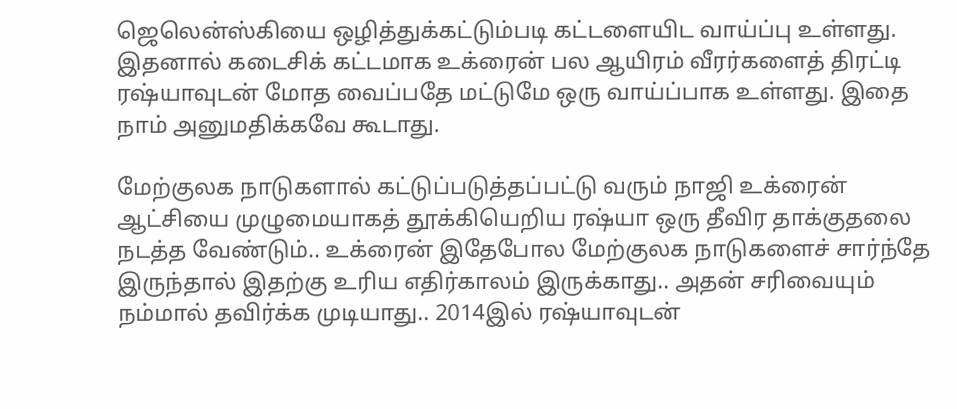ஜெலென்ஸ்கியை ஒழித்துக்கட்டும்படி கட்டளையிட வாய்ப்பு உள்ளது. இதனால் கடைசிக் கட்டமாக உக்ரைன் பல ஆயிரம் வீரர்களைத் திரட்டி ரஷ்யாவுடன் மோத வைப்பதே மட்டுமே ஒரு வாய்ப்பாக உள்ளது. இதை நாம் அனுமதிக்கவே கூடாது.

மேற்குலக நாடுகளால் கட்டுப்படுத்தப்பட்டு வரும் நாஜி உக்ரைன் ஆட்சியை முழுமையாகத் தூக்கியெறிய ரஷ்யா ஒரு தீவிர தாக்குதலை நடத்த வேண்டும்.. உக்ரைன் இதேபோல மேற்குலக நாடுகளைச் சார்ந்தே இருந்தால் இதற்கு உரிய எதிர்காலம் இருக்காது.. அதன் சரிவையும் நம்மால் தவிர்க்க முடியாது.. 2014இல் ரஷ்யாவுடன்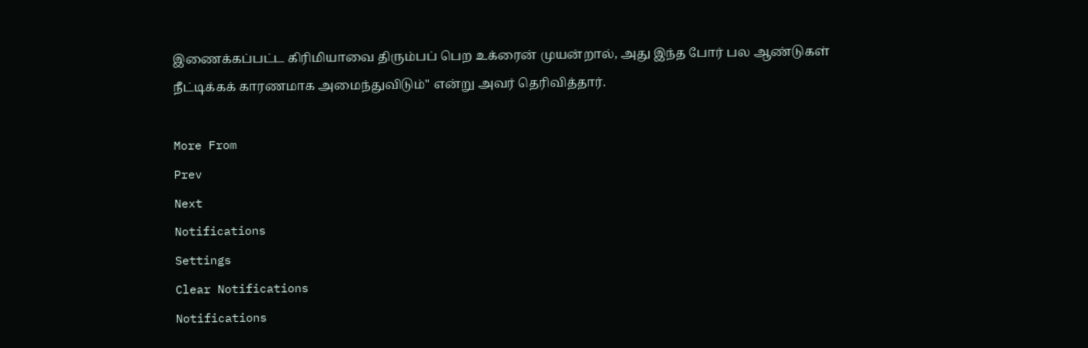இணைக்கப்பட்ட கிரிமியாவை திரும்பப் பெற உக்ரைன் முயன்றால், அது இந்த போர் பல ஆண்டுகள் நீட்டிக்கக் காரணமாக அமைந்துவிடும்" என்று அவர் தெரிவித்தார்.

More From
Prev
Next
Notifications
Settings
Clear Notifications
Notifications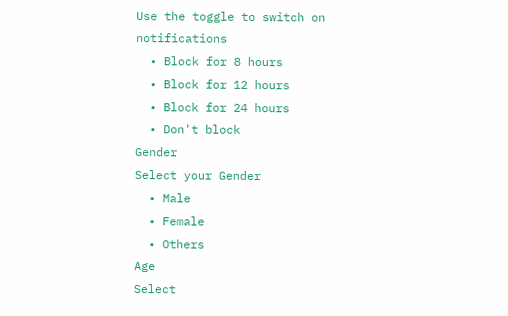Use the toggle to switch on notifications
  • Block for 8 hours
  • Block for 12 hours
  • Block for 24 hours
  • Don't block
Gender
Select your Gender
  • Male
  • Female
  • Others
Age
Select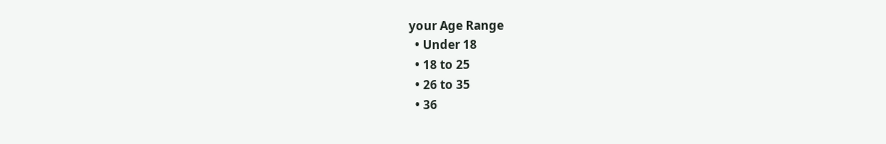your Age Range
  • Under 18
  • 18 to 25
  • 26 to 35
  • 36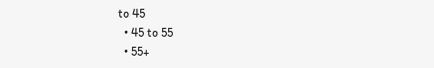to 45
  • 45 to 55
  • 55+